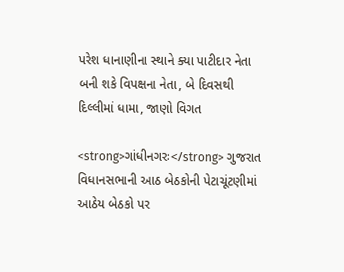પરેશ ધાનાણીના સ્થાને ક્યા પાટીદાર નેતા બની શકે વિપક્ષના નેતા, બે દિવસથી દિલ્લીમાં ધામા, જાણો વિગત

<strong>ગાંધીનગરઃ</strong> ગુજરાત વિધાનસભાની આઠ બેઠકોની પેટાચૂંટણીમાં આઠેય બેઠકો પર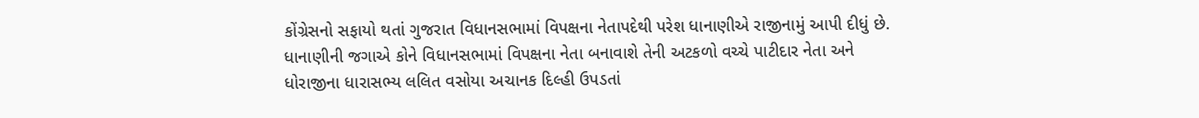કોંગ્રેસનો સફાયો થતાં ગુજરાત વિધાનસભામાં વિપક્ષના નેતાપદેથી પરેશ ધાનાણીએ રાજીનામું આપી દીધું છે. ધાનાણીની જગાએ કોને વિધાનસભામાં વિપક્ષના નેતા બનાવાશે તેની અટકળો વચ્ચે પાટીદાર નેતા અને ધોરાજીના ધારાસભ્ય લલિત વસોયા અચાનક દિલ્હી ઉપડતાં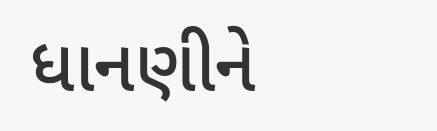ધાનણીને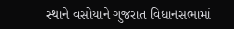સ્થાને વસોયાને ગુજરાત વિધાનસભામાં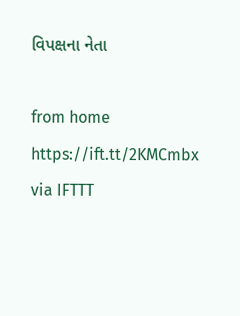વિપક્ષના નેતા

from home https://ift.tt/2KMCmbx
via IFTTT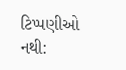ટિપ્પણીઓ નથી: